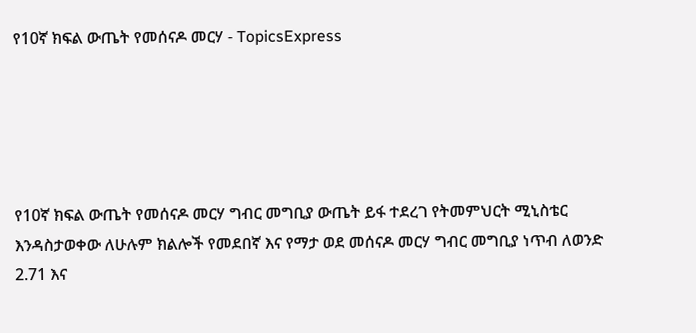የ10ኛ ክፍል ውጤት የመሰናዶ መርሃ - TopicsExpress





የ10ኛ ክፍል ውጤት የመሰናዶ መርሃ ግብር መግቢያ ውጤት ይፋ ተደረገ የትመምህርት ሚኒስቴር እንዳስታወቀው ለሁሉም ክልሎች የመደበኛ እና የማታ ወደ መሰናዶ መርሃ ግብር መግቢያ ነጥብ ለወንድ 2.71 እና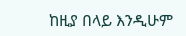ከዚያ በላይ እንዲሁም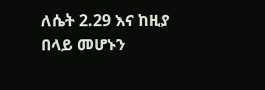ለሴት 2.29 እና ከዚያ በላይ መሆኑን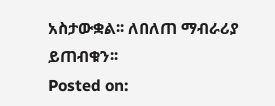አስታውቋል፡፡ ለበለጠ ማብራሪያ ይጠብቁን፡፡
Posted on: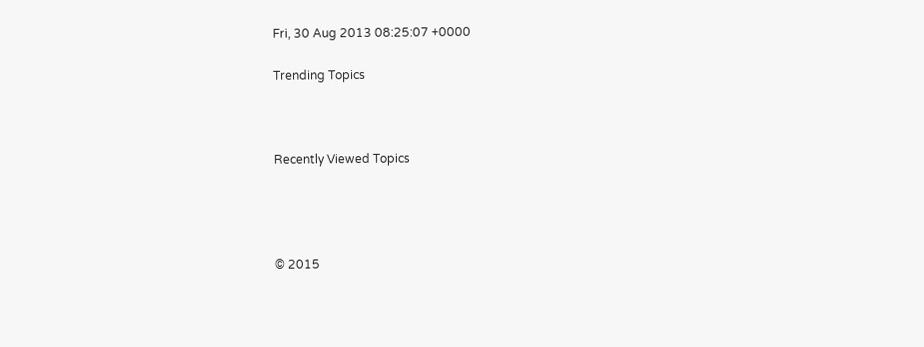Fri, 30 Aug 2013 08:25:07 +0000

Trending Topics



Recently Viewed Topics




© 2015